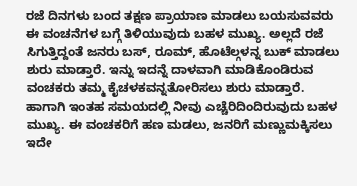ರಜೆ ದಿನಗಳು ಬಂದ ತಕ್ಷಣ ಪ್ರಾಯಾಣ ಮಾಡಲು ಬಯಸುವವರು ಈ ವಂಚನೆಗಳ ಬಗ್ಗೆ ತಿಳಿಯುವುದು ಬಹಳ ಮುಖ್ಯ. ಅಲ್ಲದೆ ರಜೆ ಸಿಗುತ್ತಿದ್ದಂತೆ ಜನರು ಬಸ್, ರೂಮ್, ಹೊಟೆಲ್ಗಳನ್ನ ಬುಕ್ ಮಾಡಲು ಶುರು ಮಾಡ್ತಾರೆ. ಇನ್ನು ಇದನ್ನೆ ದಾಳವಾಗಿ ಮಾಡಿಕೊಂಡಿರುವ ವಂಚಕರು ತಮ್ಮ ಕೈಚಳಕವನ್ನತೋರಿಸಲು ಶುರು ಮಾಡ್ತಾರೆ.
ಹಾಗಾಗಿ ಇಂತಹ ಸಮಯದಲ್ಲಿ ನೀವು ಎಚ್ಚೆರಿದಿಂದಿರುವುದು ಬಹಳ ಮುಖ್ಯ. ಈ ವಂಚಕರಿಗೆ ಹಣ ಮಡಲು, ಜನರಿಗೆ ಮಣ್ಣುಮಕ್ಕಿಸಲು ಇದೇ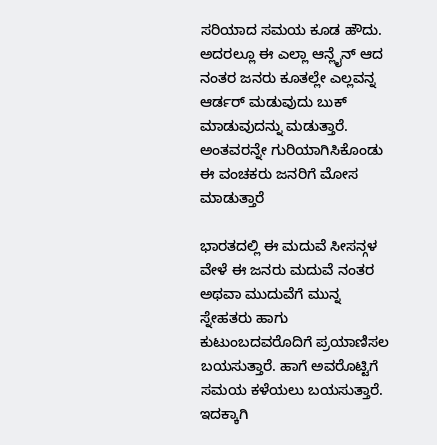ಸರಿಯಾದ ಸಮಯ ಕೂಡ ಹೌದು. ಅದರಲ್ಲೂ ಈ ಎಲ್ಲಾ ಆನ್ಲೈನ್ ಆದ ನಂತರ ಜನರು ಕೂತಲ್ಲೇ ಎಲ್ಲವನ್ನ ಆರ್ಡರ್ ಮಡುವುದು ಬುಕ್ ಮಾಡುವುದನ್ನು ಮಡುತ್ತಾರೆ. ಅಂತವರನ್ನೇ ಗುರಿಯಾಗಿಸಿಕೊಂಡು ಈ ವಂಚಕರು ಜನರಿಗೆ ಮೋಸ ಮಾಡುತ್ತಾರೆ

ಭಾರತದಲ್ಲಿ ಈ ಮದುವೆ ಸೀಸನ್ಗಳ ವೇಳೆ ಈ ಜನರು ಮದುವೆ ನಂತರ ಅಥವಾ ಮುದುವೆಗೆ ಮುನ್ನ ಸ್ನೇಹತರು ಹಾಗು ಕುಟುಂಬದವರೊದಿಗೆ ಪ್ರಯಾಣಿಸಲ ಬಯಸುತ್ತಾರೆ. ಹಾಗೆ ಅವರೊಟ್ಟಿಗೆ ಸಮಯ ಕಳೆಯಲು ಬಯಸುತ್ತಾರೆ. ಇದಕ್ಕಾಗಿ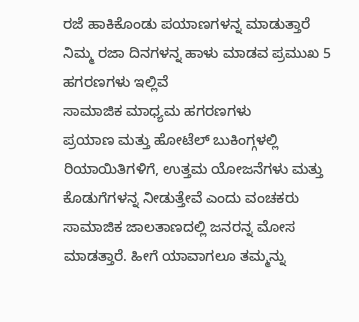ರಜೆ ಹಾಕಿಕೊಂಡು ಪಯಾಣಗಳನ್ನ ಮಾಡುತ್ತಾರೆ
ನಿಮ್ಮ ರಜಾ ದಿನಗಳನ್ನ ಹಾಳು ಮಾಡವ ಪ್ರಮುಖ 5 ಹಗರಣಗಳು ಇಲ್ಲಿವೆ
ಸಾಮಾಜಿಕ ಮಾಧ್ಯಮ ಹಗರಣಗಳು
ಪ್ರಯಾಣ ಮತ್ತು ಹೋಟೆಲ್ ಬುಕಿಂಗ್ಗಳಲ್ಲಿ ರಿಯಾಯಿತಿಗಳಿಗೆ, ಉತ್ತಮ ಯೋಜನೆಗಳು ಮತ್ತು ಕೊಡುಗೆಗಳನ್ನ ನೀಡುತ್ತೇವೆ ಎಂದು ವಂಚಕರು ಸಾಮಾಜಿಕ ಜಾಲತಾಣದಲ್ಲಿ ಜನರನ್ನ ಮೋಸ ಮಾಡತ್ತಾರೆ. ಹೀಗೆ ಯಾವಾಗಲೂ ತಮ್ಮನ್ನು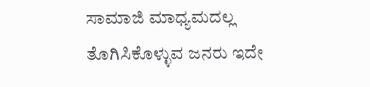ಸಾಮಾಜಿ ಮಾಧ್ಯಮದಲ್ಲ ತೊಗಿಸಿಕೊಳ್ಳುವ ಜನರು ಇದೇ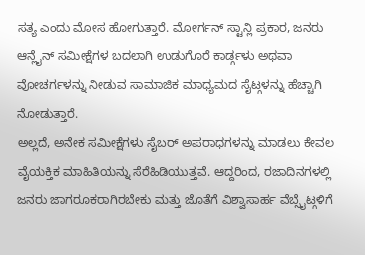ಸತ್ಯ ಎಂದು ಮೋಸ ಹೋಗುತ್ತಾರೆ. ಮೋರ್ಗನ್ ಸ್ಟಾನ್ಲಿ ಪ್ರಕಾರ, ಜನರು ಆನ್ಲೈನ್ ಸಮೀಕ್ಷೆಗಳ ಬದಲಾಗಿ ಉಡುಗೊರೆ ಕಾರ್ಡ್ಗಳು ಅಥವಾ ವೋಚರ್ಗಳನ್ನು ನೀಡುವ ಸಾಮಾಜಿಕ ಮಾಧ್ಯಮದ ಸೈಟ್ಗಳನ್ನು ಹೆಚ್ಚಾಗಿ ನೋಡುತ್ತಾರೆ.
ಅಲ್ಲದೆ, ಅನೇಕ ಸಮೀಕ್ಷೆಗಳು ಸೈಬರ್ ಅಪರಾಧಗಳನ್ನು ಮಾಡಲು ಕೇವಲ ವೈಯಕ್ತಿಕ ಮಾಹಿತಿಯನ್ನು ಸೆರೆಹಿಡಿಯುತ್ತವೆ. ಆದ್ದರಿಂದ, ರಜಾದಿನಗಳಲ್ಲಿ ಜನರು ಜಾಗರೂಕರಾಗಿರಬೇಕು ಮತ್ತು ಜೊತೆಗೆ ವಿಶ್ವಾಸಾರ್ಹ ವೆಬ್ಸೈಟ್ಗಳಿಗೆ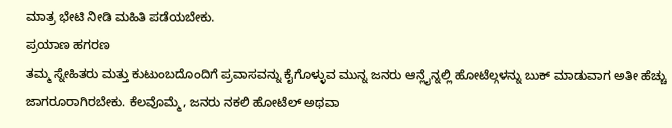ಮಾತ್ರ ಭೇಟಿ ನೀಡಿ ಮಹಿತಿ ಪಡೆಯಬೇಕು.
ಪ್ರಯಾಣ ಹಗರಣ
ತಮ್ಮ ಸ್ನೇಹಿತರು ಮತ್ತು ಕುಟುಂಬದೊಂದಿಗೆ ಪ್ರವಾಸವನ್ನು ಕೈಗೊಳ್ಳುವ ಮುನ್ನ ಜನರು ಆನ್ಲೈನ್ನಲ್ಲಿ ಹೋಟೆಲ್ಗಳನ್ನು ಬುಕ್ ಮಾಡುವಾಗ ಅತೀ ಹೆಚ್ಚು ಜಾಗರೂರಾಗಿರಬೇಕು. ಕೆಲವೊಮ್ಮೆ, ಜನರು ನಕಲಿ ಹೋಟೆಲ್ ಅಥವಾ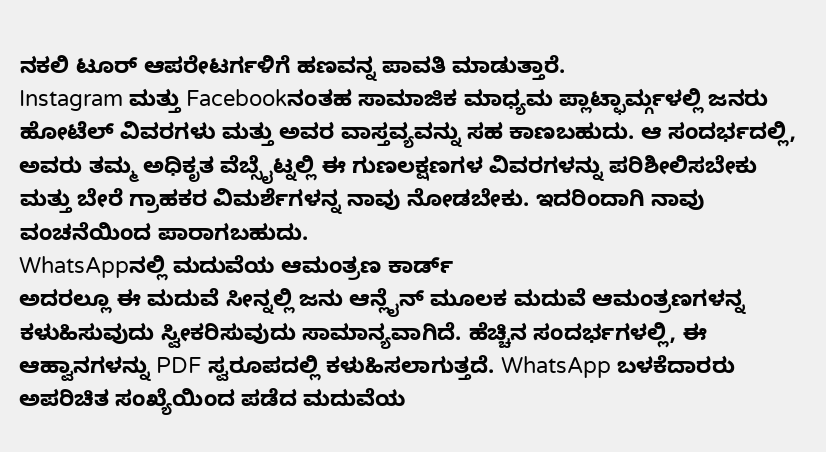ನಕಲಿ ಟೂರ್ ಆಪರೇಟರ್ಗಳಿಗೆ ಹಣವನ್ನ ಪಾವತಿ ಮಾಡುತ್ತಾರೆ.
Instagram ಮತ್ತು Facebookನಂತಹ ಸಾಮಾಜಿಕ ಮಾಧ್ಯಮ ಪ್ಲಾಟ್ಫಾರ್ಮ್ಗಳಲ್ಲಿ ಜನರು ಹೋಟೆಲ್ ವಿವರಗಳು ಮತ್ತು ಅವರ ವಾಸ್ತವ್ಯವನ್ನು ಸಹ ಕಾಣಬಹುದು. ಆ ಸಂದರ್ಭದಲ್ಲಿ, ಅವರು ತಮ್ಮ ಅಧಿಕೃತ ವೆಬ್ಸೈಟ್ನಲ್ಲಿ ಈ ಗುಣಲಕ್ಷಣಗಳ ವಿವರಗಳನ್ನು ಪರಿಶೀಲಿಸಬೇಕು ಮತ್ತು ಬೇರೆ ಗ್ರಾಹಕರ ವಿಮರ್ಶೆಗಳನ್ನ ನಾವು ನೋಡಬೇಕು. ಇದರಿಂದಾಗಿ ನಾವು ವಂಚನೆಯಿಂದ ಪಾರಾಗಬಹುದು.
WhatsAppನಲ್ಲಿ ಮದುವೆಯ ಆಮಂತ್ರಣ ಕಾರ್ಡ್
ಅದರಲ್ಲೂ ಈ ಮದುವೆ ಸೀನ್ನಲ್ಲಿ ಜನು ಆನ್ಲೈನ್ ಮೂಲಕ ಮದುವೆ ಆಮಂತ್ರಣಗಳನ್ನ ಕಳುಹಿಸುವುದು ಸ್ವೀಕರಿಸುವುದು ಸಾಮಾನ್ಯವಾಗಿದೆ. ಹೆಚ್ಚಿನ ಸಂದರ್ಭಗಳಲ್ಲಿ, ಈ ಆಹ್ವಾನಗಳನ್ನು PDF ಸ್ವರೂಪದಲ್ಲಿ ಕಳುಹಿಸಲಾಗುತ್ತದೆ. WhatsApp ಬಳಕೆದಾರರು ಅಪರಿಚಿತ ಸಂಖ್ಯೆಯಿಂದ ಪಡೆದ ಮದುವೆಯ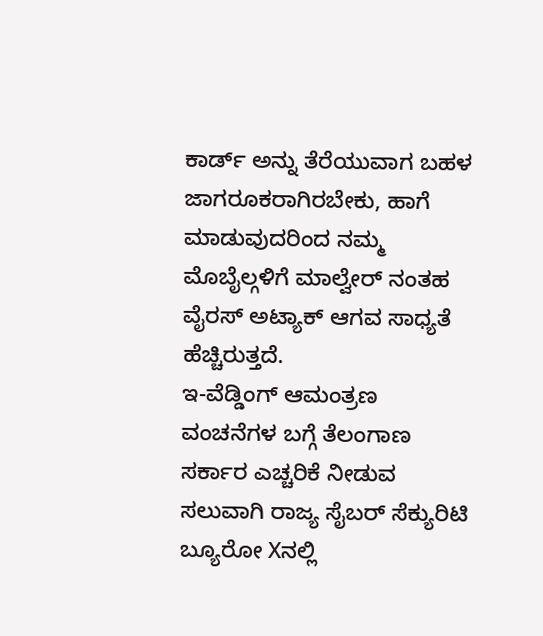ಕಾರ್ಡ್ ಅನ್ನು ತೆರೆಯುವಾಗ ಬಹಳ ಜಾಗರೂಕರಾಗಿರಬೇಕು, ಹಾಗೆ ಮಾಡುವುದರಿಂದ ನಮ್ಮ ಮೊಬೈಲ್ಗಳಿಗೆ ಮಾಲ್ವೇರ್ ನಂತಹ ವೈರಸ್ ಅಟ್ಯಾಕ್ ಆಗವ ಸಾಧ್ಯತೆ ಹೆಚ್ಚಿರುತ್ತದೆ.
ಇ-ವೆಡ್ಡಿಂಗ್ ಆಮಂತ್ರಣ ವಂಚನೆಗಳ ಬಗ್ಗೆ ತೆಲಂಗಾಣ ಸರ್ಕಾರ ಎಚ್ಚರಿಕೆ ನೀಡುವ ಸಲುವಾಗಿ ರಾಜ್ಯ ಸೈಬರ್ ಸೆಕ್ಯುರಿಟಿ ಬ್ಯೂರೋ Xನಲ್ಲಿ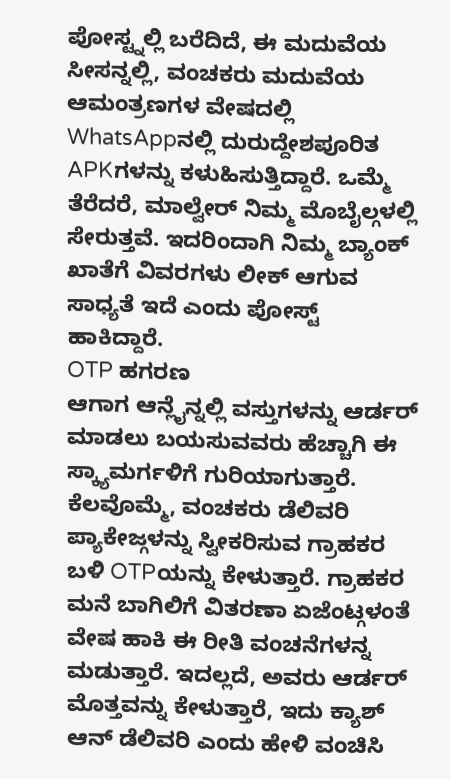ಪೋಸ್ಟ್ನಲ್ಲಿ ಬರೆದಿದೆ, ಈ ಮದುವೆಯ ಸೀಸನ್ನಲ್ಲಿ, ವಂಚಕರು ಮದುವೆಯ ಆಮಂತ್ರಣಗಳ ವೇಷದಲ್ಲಿ WhatsAppನಲ್ಲಿ ದುರುದ್ದೇಶಪೂರಿತ APKಗಳನ್ನು ಕಳುಹಿಸುತ್ತಿದ್ದಾರೆ. ಒಮ್ಮೆ ತೆರೆದರೆ, ಮಾಲ್ವೇರ್ ನಿಮ್ಮ ಮೊಬೈಲ್ಗಳಲ್ಲಿ ಸೇರುತ್ತವೆ. ಇದರಿಂದಾಗಿ ನಿಮ್ಮ ಬ್ಯಾಂಕ್ ಖಾತೆಗೆ ವಿವರಗಳು ಲೀಕ್ ಆಗುವ ಸಾಧ್ಯತೆ ಇದೆ ಎಂದು ಪೋಸ್ಟ್ ಹಾಕಿದ್ದಾರೆ.
OTP ಹಗರಣ
ಆಗಾಗ ಆನ್ಲೈನ್ನಲ್ಲಿ ವಸ್ತುಗಳನ್ನು ಆರ್ಡರ್ ಮಾಡಲು ಬಯಸುವವರು ಹೆಚ್ಚಾಗಿ ಈ ಸ್ಕ್ಯಾಮರ್ಗಳಿಗೆ ಗುರಿಯಾಗುತ್ತಾರೆ. ಕೆಲವೊಮ್ಮೆ, ವಂಚಕರು ಡೆಲಿವರಿ ಪ್ಯಾಕೇಜ್ಗಳನ್ನು ಸ್ವೀಕರಿಸುವ ಗ್ರಾಹಕರ ಬಳಿ OTPಯನ್ನು ಕೇಳುತ್ತಾರೆ. ಗ್ರಾಹಕರ ಮನೆ ಬಾಗಿಲಿಗೆ ವಿತರಣಾ ಏಜೆಂಟ್ಗಳಂತೆ ವೇಷ ಹಾಕಿ ಈ ರೀತಿ ವಂಚನೆಗಳನ್ನ ಮಡುತ್ತಾರೆ. ಇದಲ್ಲದೆ, ಅವರು ಆರ್ಡರ್ ಮೊತ್ತವನ್ನು ಕೇಳುತ್ತಾರೆ, ಇದು ಕ್ಯಾಶ್ ಆನ್ ಡೆಲಿವರಿ ಎಂದು ಹೇಳಿ ವಂಚಿಸಿ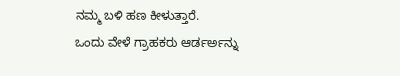ನಮ್ಮ ಬಳಿ ಹಣ ಕೀಳುತ್ತಾರೆ.
ಒಂದು ವೇಳೆ ಗ್ರಾಹಕರು ಆರ್ಡರ್ಅನ್ನು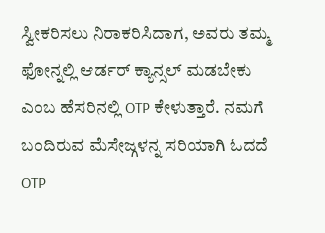ಸ್ವೀಕರಿಸಲು ನಿರಾಕರಿಸಿದಾಗ, ಅವರು ತಮ್ಮ ಫೋನ್ನಲ್ಲಿ ಆರ್ಡರ್ ಕ್ಯಾನ್ಸಲ್ ಮಡಬೇಕು ಎಂಬ ಹೆಸರಿನಲ್ಲಿ OTP ಕೇಳುತ್ತಾರೆ. ನಮಗೆ ಬಂದಿರುವ ಮೆಸೇಜ್ಗಳನ್ನ ಸರಿಯಾಗಿ ಓದದೆ OTP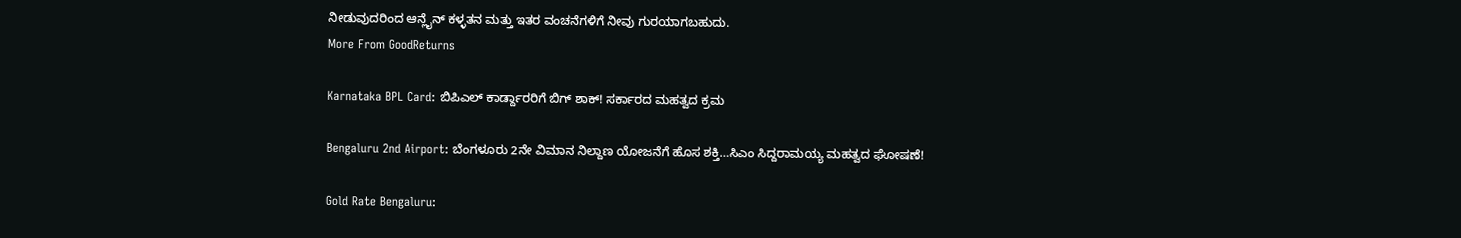ನೀಡುವುದರಿಂದ ಆನ್ಲೈನ್ ಕಳ್ಳತನ ಮತ್ತು ಇತರ ವಂಚನೆಗಳಿಗೆ ನೀವು ಗುರಯಾಗಬಹುದು.
More From GoodReturns

Karnataka BPL Card: ಬಿಪಿಎಲ್ ಕಾರ್ಡ್ದಾರರಿಗೆ ಬಿಗ್ ಶಾಕ್! ಸರ್ಕಾರದ ಮಹತ್ವದ ಕ್ರಮ

Bengaluru 2nd Airport: ಬೆಂಗಳೂರು 2ನೇ ವಿಮಾನ ನಿಲ್ದಾಣ ಯೋಜನೆಗೆ ಹೊಸ ಶಕ್ತಿ…ಸಿಎಂ ಸಿದ್ದರಾಮಯ್ಯ ಮಹತ್ವದ ಘೋಷಣೆ!

Gold Rate Bengaluru: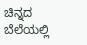ಚಿನ್ನದ ಬೆಲೆಯಲ್ಲಿ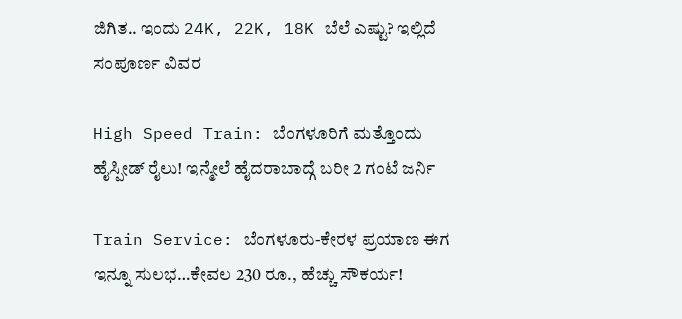ಜಿಗಿತ.. ಇಂದು 24K, 22K, 18K ಬೆಲೆ ಎಷ್ಟು? ಇಲ್ಲಿದೆ ಸಂಪೂರ್ಣ ವಿವರ

High Speed Train: ಬೆಂಗಳೂರಿಗೆ ಮತ್ತೊಂದು ಹೈಸ್ಪೀಡ್ ರೈಲು! ಇನ್ಮೇಲೆ ಹೈದರಾಬಾದ್ಗೆ ಬರೀ 2 ಗಂಟೆ ಜರ್ನಿ

Train Service: ಬೆಂಗಳೂರು-ಕೇರಳ ಪ್ರಯಾಣ ಈಗ ಇನ್ನೂ ಸುಲಭ…ಕೇವಲ 230 ರೂ., ಹೆಚ್ಚು ಸೌಕರ್ಯ!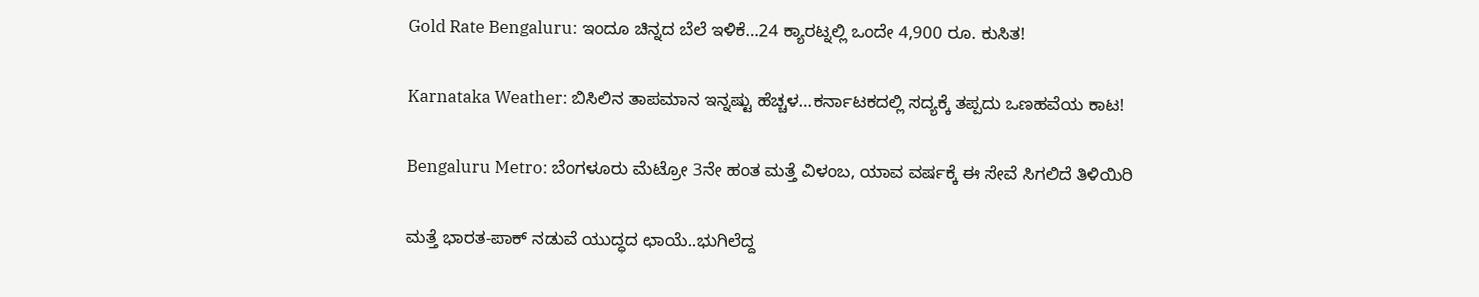Gold Rate Bengaluru: ಇಂದೂ ಚಿನ್ನದ ಬೆಲೆ ಇಳಿಕೆ…24 ಕ್ಯಾರಟ್ನಲ್ಲಿ ಒಂದೇ 4,900 ರೂ. ಕುಸಿತ!

Karnataka Weather: ಬಿಸಿಲಿನ ತಾಪಮಾನ ಇನ್ನಷ್ಟು ಹೆಚ್ಚಳ…ಕರ್ನಾಟಕದಲ್ಲಿ ಸದ್ಯಕ್ಕೆ ತಪ್ಪದು ಒಣಹವೆಯ ಕಾಟ!

Bengaluru Metro: ಬೆಂಗಳೂರು ಮೆಟ್ರೋ 3ನೇ ಹಂತ ಮತ್ತೆ ವಿಳಂಬ, ಯಾವ ವರ್ಷಕ್ಕೆ ಈ ಸೇವೆ ಸಿಗಲಿದೆ ತಿಳಿಯಿರಿ

ಮತ್ತೆ ಭಾರತ-ಪಾಕ್ ನಡುವೆ ಯುದ್ಧದ ಛಾಯೆ..ಭುಗಿಲೆದ್ದ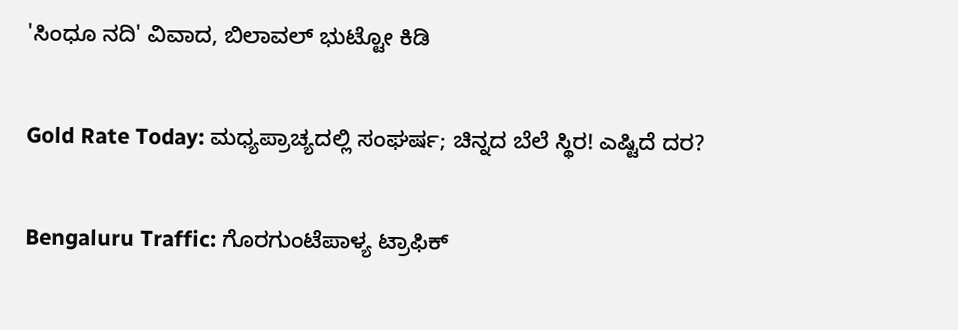'ಸಿಂಧೂ ನದಿ' ವಿವಾದ, ಬಿಲಾವಲ್ ಭುಟ್ಟೋ ಕಿಡಿ

Gold Rate Today: ಮಧ್ಯಪ್ರಾಚ್ಯದಲ್ಲಿ ಸಂಘರ್ಷ; ಚಿನ್ನದ ಬೆಲೆ ಸ್ಥಿರ! ಎಷ್ಟಿದೆ ದರ?

Bengaluru Traffic: ಗೊರಗುಂಟೆಪಾಳ್ಯ ಟ್ರಾಫಿಕ್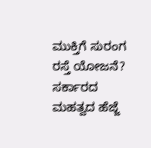ಮುಕ್ತಿಗೆ ಸುರಂಗ ರಸ್ತೆ ಯೋಜನೆ? ಸರ್ಕಾರದ ಮಹತ್ವದ ಹೆಜ್ಜೆ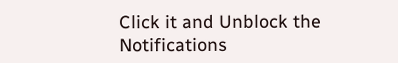Click it and Unblock the Notifications